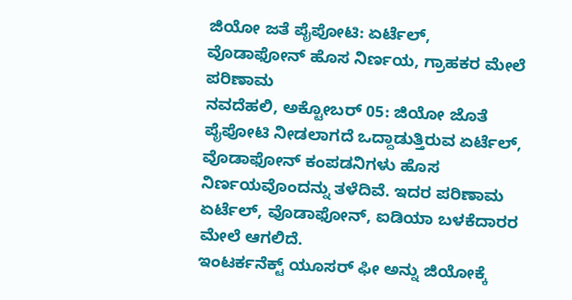ಜಿಯೋ ಜತೆ ಪೈಪೋಟಿ: ಏರ್ಟೆಲ್, ವೊಡಾಫೋನ್ ಹೊಸ ನಿರ್ಣಯ, ಗ್ರಾಹಕರ ಮೇಲೆ ಪರಿಣಾಮ
ನವದೆಹಲಿ, ಅಕ್ಟೋಬರ್ 05: ಜಿಯೋ ಜೊತೆ ಪೈಪೋಟಿ ನೀಡಲಾಗದೆ ಒದ್ದಾಡುತ್ತಿರುವ ಏರ್ಟೆಲ್, ವೊಡಾಫೋನ್ ಕಂಪಡನಿಗಳು ಹೊಸ ನಿರ್ಣಯವೊಂದನ್ನು ತಳೆದಿವೆ. ಇದರ ಪರಿಣಾಮ ಏರ್ಟೆಲ್, ವೊಡಾಫೋನ್, ಐಡಿಯಾ ಬಳಕೆದಾರರ ಮೇಲೆ ಆಗಲಿದೆ.
ಇಂಟರ್ಕನೆಕ್ಟ್ ಯೂಸರ್ ಫೀ ಅನ್ನು ಜಿಯೋಕ್ಕೆ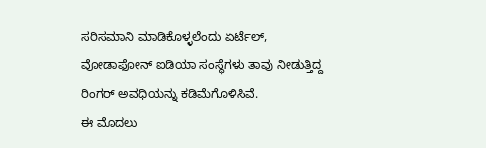ಸರಿಸಮಾನಿ ಮಾಡಿಕೊಳ್ಳಲೆಂದು ಏರ್ಟೆಲ್, ವೋಡಾಫೋನ್ ಐಡಿಯಾ ಸಂಸ್ಥೆಗಳು ತಾವು ನೀಡುತ್ತಿದ್ದ ರಿಂಗರ್ ಅವಧಿಯನ್ನು ಕಡಿಮೆಗೊಳಿಸಿವೆ.
ಈ ಮೊದಲು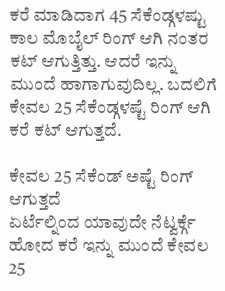ಕರೆ ಮಾಡಿದಾಗ 45 ಸೆಕೆಂಡ್ಗಳಷ್ಟು ಕಾಲ ಮೊಬೈಲ್ ರಿಂಗ್ ಆಗಿ ನಂತರ ಕಟ್ ಆಗುತ್ತಿತ್ತು. ಆದರೆ ಇನ್ನು ಮುಂದೆ ಹಾಗಾಗುವುದಿಲ್ಲ. ಬದಲಿಗೆ ಕೇವಲ 25 ಸೆಕೆಂಡ್ಗಳಷ್ಟೆ ರಿಂಗ್ ಆಗಿ ಕರೆ ಕಟ್ ಆಗುತ್ತದೆ.

ಕೇವಲ 25 ಸೆಕೆಂಡ್ ಅಷ್ಟೆ ರಿಂಗ್ ಆಗುತ್ತದೆ
ಏರ್ಟೆಲ್ನಿಂದ ಯಾವುದೇ ನೆಟ್ವರ್ಕ್ಗೆ ಹೋದ ಕರೆ ಇನ್ನು ಮುಂದೆ ಕೇವಲ 25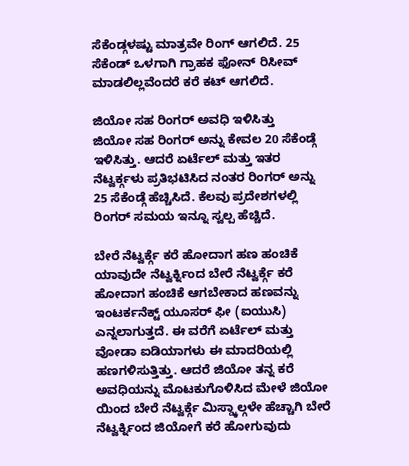ಸೆಕೆಂಡ್ಗಳಷ್ಟು ಮಾತ್ರವೇ ರಿಂಗ್ ಆಗಲಿದೆ. 25 ಸೆಕೆಂಡ್ ಒಳಗಾಗಿ ಗ್ರಾಹಕ ಫೋನ್ ರಿಸೀವ್ ಮಾಡಲಿಲ್ಲವೆಂದರೆ ಕರೆ ಕಟ್ ಆಗಲಿದೆ.

ಜಿಯೋ ಸಹ ರಿಂಗರ್ ಅವಧಿ ಇಳಿಸಿತ್ತು
ಜಿಯೋ ಸಹ ರಿಂಗರ್ ಅನ್ನು ಕೇವಲ 20 ಸೆಕೆಂಡ್ಗೆ ಇಳಿಸಿತ್ತು. ಆದರೆ ಏರ್ಟೆಲ್ ಮತ್ತು ಇತರ ನೆಟ್ವರ್ಕ್ಗಳು ಪ್ರತಿಭಟಿಸಿದ ನಂತರ ರಿಂಗರ್ ಅನ್ನು 25 ಸೆಕೆಂಡ್ಗೆ ಹೆಚ್ಚಿಸಿದೆ. ಕೆಲವು ಪ್ರದೇಶಗಳಲ್ಲಿ ರಿಂಗರ್ ಸಮಯ ಇನ್ನೂ ಸ್ವಲ್ಪ ಹೆಚ್ಚಿದೆ.

ಬೇರೆ ನೆಟ್ವರ್ಕ್ಗೆ ಕರೆ ಹೋದಾಗ ಹಣ ಹಂಚಿಕೆ
ಯಾವುದೇ ನೆಟ್ವರ್ಕ್ನಿಂದ ಬೇರೆ ನೆಟ್ವರ್ಕ್ಗೆ ಕರೆ ಹೋದಾಗ ಹಂಚಿಕೆ ಆಗಬೇಕಾದ ಹಣವನ್ನು ಇಂಟರ್ಕನೆಕ್ಟ್ ಯೂಸರ್ ಫೀ (ಐಯುಸಿ) ಎನ್ನಲಾಗುತ್ತದೆ. ಈ ವರೆಗೆ ಏರ್ಟೆಲ್ ಮತ್ತು ವೋಡಾ ಐಡಿಯಾಗಳು ಈ ಮಾದರಿಯಲ್ಲಿ ಹಣಗಳಿಸುತ್ತಿತ್ತು. ಆದರೆ ಜಿಯೋ ತನ್ನ ಕರೆ ಅವಧಿಯನ್ನು ಮೊಟಕುಗೊಳಿಸಿದ ಮೇಳೆ ಜಿಯೋ ಯಿಂದ ಬೇರೆ ನೆಟ್ವರ್ಕ್ಗೆ ಮಿಸ್ಡ್ಕಾಲ್ಗಳೇ ಹೆಚ್ಚಾಗಿ ಬೇರೆ ನೆಟ್ವರ್ಕ್ನಿಂದ ಜಿಯೋಗೆ ಕರೆ ಹೋಗುವುದು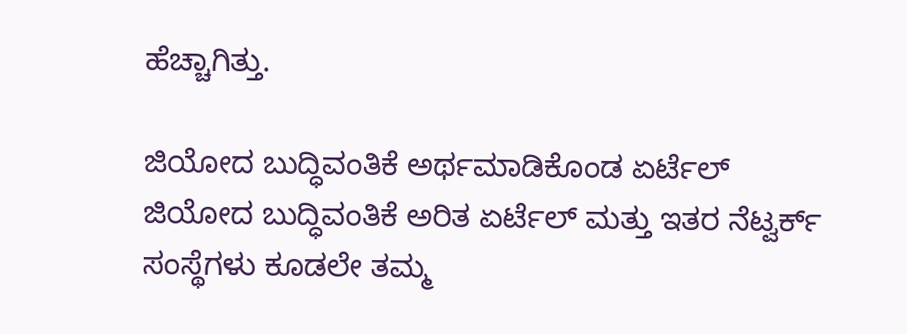ಹೆಚ್ಚಾಗಿತ್ತು.

ಜಿಯೋದ ಬುದ್ಧಿವಂತಿಕೆ ಅರ್ಥಮಾಡಿಕೊಂಡ ಏರ್ಟೆಲ್
ಜಿಯೋದ ಬುದ್ಧಿವಂತಿಕೆ ಅರಿತ ಏರ್ಟೆಲ್ ಮತ್ತು ಇತರ ನೆಟ್ವರ್ಕ್ ಸಂಸ್ಥೆಗಳು ಕೂಡಲೇ ತಮ್ಮ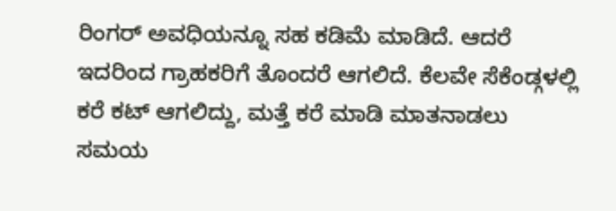ರಿಂಗರ್ ಅವಧಿಯನ್ನೂ ಸಹ ಕಡಿಮೆ ಮಾಡಿದೆ. ಆದರೆ ಇದರಿಂದ ಗ್ರಾಹಕರಿಗೆ ತೊಂದರೆ ಆಗಲಿದೆ. ಕೆಲವೇ ಸೆಕೆಂಡ್ಗಳಲ್ಲಿ ಕರೆ ಕಟ್ ಆಗಲಿದ್ದು, ಮತ್ತೆ ಕರೆ ಮಾಡಿ ಮಾತನಾಡಲು ಸಮಯ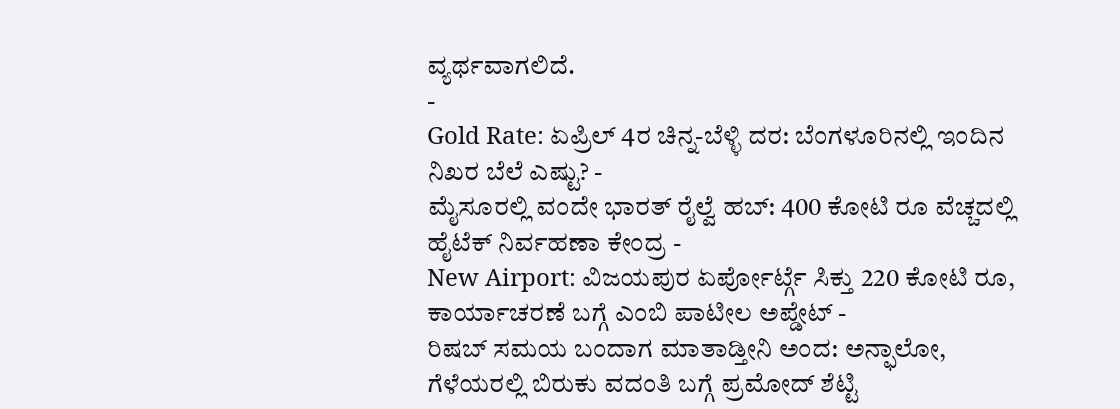ವ್ಯರ್ಥವಾಗಲಿದೆ.
-
Gold Rate: ಏಪ್ರಿಲ್ 4ರ ಚಿನ್ನ-ಬೆಳ್ಳಿ ದರ: ಬೆಂಗಳೂರಿನಲ್ಲಿ ಇಂದಿನ ನಿಖರ ಬೆಲೆ ಎಷ್ಟು? -
ಮೈಸೂರಲ್ಲಿ ವಂದೇ ಭಾರತ್ ರೈಲ್ವೆ ಹಬ್: 400 ಕೋಟಿ ರೂ ವೆಚ್ಚದಲ್ಲಿ ಹೈಟೆಕ್ ನಿರ್ವಹಣಾ ಕೇಂದ್ರ -
New Airport: ವಿಜಯಪುರ ಏರ್ಪೋರ್ಟ್ಗೆ ಸಿಕ್ತು 220 ಕೋಟಿ ರೂ, ಕಾರ್ಯಾಚರಣೆ ಬಗ್ಗೆ ಎಂಬಿ ಪಾಟೀಲ ಅಪ್ಡೇಟ್ -
ರಿಷಬ್ ಸಮಯ ಬಂದಾಗ ಮಾತಾಡ್ತೀನಿ ಅಂದ: ಅನ್ಫಾಲೋ, ಗೆಳೆಯರಲ್ಲಿ ಬಿರುಕು ವದಂತಿ ಬಗ್ಗೆ ಪ್ರಮೋದ್ ಶೆಟ್ಟಿ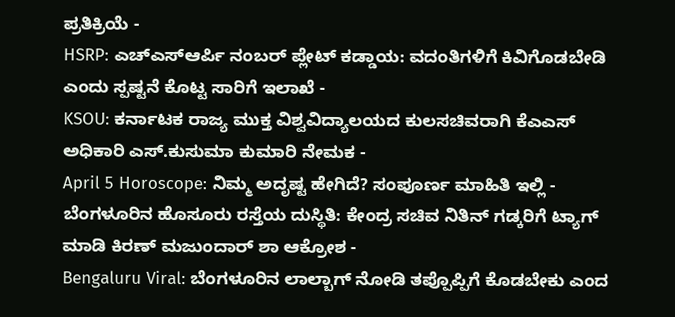ಪ್ರತಿಕ್ರಿಯೆ -
HSRP: ಎಚ್ಎಸ್ಆರ್ಪಿ ನಂಬರ್ ಪ್ಲೇಟ್ ಕಡ್ಡಾಯ: ವದಂತಿಗಳಿಗೆ ಕಿವಿಗೊಡಬೇಡಿ ಎಂದು ಸ್ಪಷ್ಟನೆ ಕೊಟ್ಟ ಸಾರಿಗೆ ಇಲಾಖೆ -
KSOU: ಕರ್ನಾಟಕ ರಾಜ್ಯ ಮುಕ್ತ ವಿಶ್ವವಿದ್ಯಾಲಯದ ಕುಲಸಚಿವರಾಗಿ ಕೆಎಎಸ್ ಅಧಿಕಾರಿ ಎಸ್.ಕುಸುಮಾ ಕುಮಾರಿ ನೇಮಕ -
April 5 Horoscope: ನಿಮ್ಮ ಅದೃಷ್ಟ ಹೇಗಿದೆ? ಸಂಪೂರ್ಣ ಮಾಹಿತಿ ಇಲ್ಲಿ -
ಬೆಂಗಳೂರಿನ ಹೊಸೂರು ರಸ್ತೆಯ ದುಸ್ಥಿತಿ: ಕೇಂದ್ರ ಸಚಿವ ನಿತಿನ್ ಗಡ್ಕರಿಗೆ ಟ್ಯಾಗ್ ಮಾಡಿ ಕಿರಣ್ ಮಜುಂದಾರ್ ಶಾ ಆಕ್ರೋಶ -
Bengaluru Viral: ಬೆಂಗಳೂರಿನ ಲಾಲ್ಬಾಗ್ ನೋಡಿ ತಪ್ಪೊಪ್ಪಿಗೆ ಕೊಡಬೇಕು ಎಂದ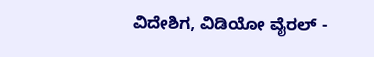ವಿದೇಶಿಗ, ವಿಡಿಯೋ ವೈರಲ್ -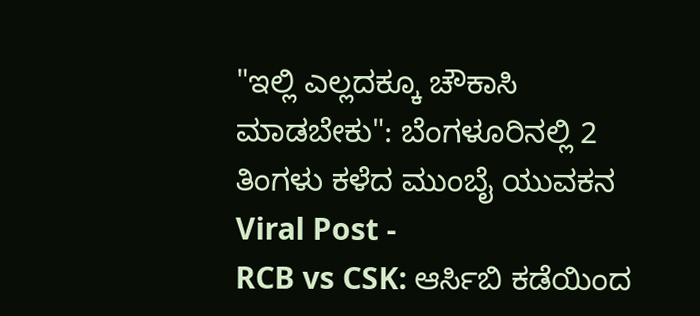"ಇಲ್ಲಿ ಎಲ್ಲದಕ್ಕೂ ಚೌಕಾಸಿ ಮಾಡಬೇಕು": ಬೆಂಗಳೂರಿನಲ್ಲಿ 2 ತಿಂಗಳು ಕಳೆದ ಮುಂಬೈ ಯುವಕನ Viral Post -
RCB vs CSK: ಆರ್ಸಿಬಿ ಕಡೆಯಿಂದ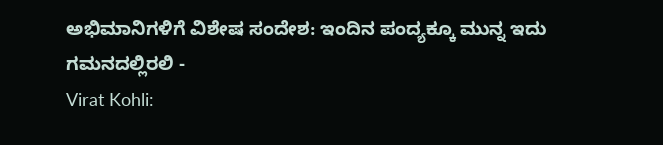ಅಭಿಮಾನಿಗಳಿಗೆ ವಿಶೇಷ ಸಂದೇಶ: ಇಂದಿನ ಪಂದ್ಯಕ್ಕೂ ಮುನ್ನ ಇದು ಗಮನದಲ್ಲಿರಲಿ -
Virat Kohli: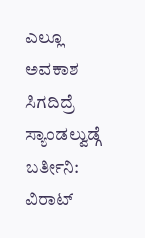ಎಲ್ಲೂ ಅವಕಾಶ ಸಿಗದಿದ್ರೆ ಸ್ಯಾಂಡಲ್ವುಡ್ಗೆ ಬರ್ತೀನಿ: ವಿರಾಟ್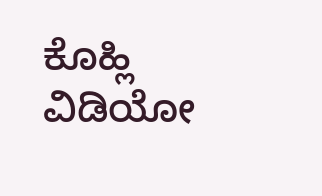ಕೊಹ್ಲಿ ವಿಡಿಯೋ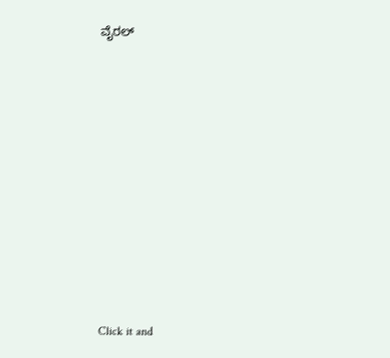ವೈರಲ್












Click it and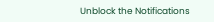Unblock the Notifications